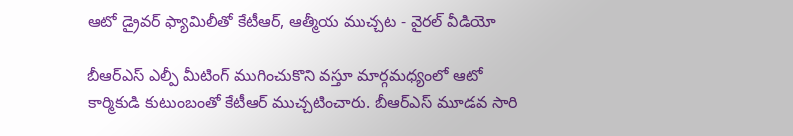ఆటో డ్రైవర్ ఫ్యామిలీతో కేటీఆర్, ఆత్మీయ ముచ్చట - వైరల్ వీడియో

బీఆర్ఎస్ ఎల్పీ మీటింగ్ ముగించుకొని వస్తూ మార్గమధ్యంలో ఆటో కార్మికుడి కుటుంబంతో కేటీఆర్ ముచ్చటించారు. బీఆర్ఎస్ మూడవ సారి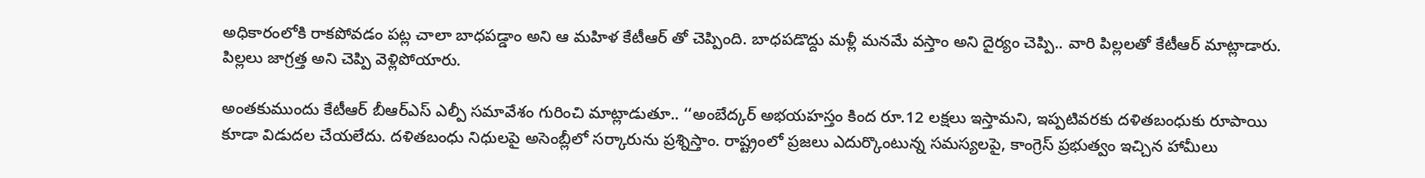అధికారంలోకి రాకపోవడం పట్ల చాలా బాధపడ్డాం అని ఆ మహిళ కేటీఆర్ తో చెప్పింది. బాధపడొద్దు మళ్లీ మనమే వస్తాం అని దైర్యం చెప్పి.. వారి పిల్లలతో కేటీఆర్ మాట్లాడారు. పిల్లలు జాగ్రత్త అని చెప్పి వెళ్లిపోయారు.

అంతకుముందు కేటీఆర్ బీఆర్ఎస్ ఎల్పీ సమావేశం గురించి మాట్లాడుతూ.. ‘‘అంబేద్కర్ అభయహస్తం కింద రూ.12 లక్షలు ఇస్తామని, ఇప్పటివరకు దళితబంధుకు రూపాయి కూడా విడుదల చేయలేదు. దళితబంధు నిధులపై అసెంబ్లీలో సర్కారును ప్రశ్నిస్తాం. రాష్ట్రంలో ప్రజలు ఎదుర్కొంటున్న సమస్యలపై, కాంగ్రెస్ ప్రభుత్వం ఇచ్చిన హామీలు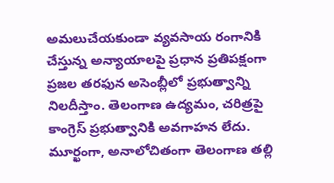అమలుచేయకుండా వ్యవసాయ రంగానికి చేస్తున్న అన్యాయాలపై ప్రధాన ప్రతిపక్షంగా ప్రజల తరఫున అసెంబ్లీలో ప్రభుత్వాన్ని నిలదీస్తాం. తెలంగాణ ఉద్యమం, చరిత్రపై కాంగ్రెస్ ప్రభుత్వానికి అవగాహన లేదు. మూర్ఖంగా, అనాలోచితంగా తెలంగాణ తల్లి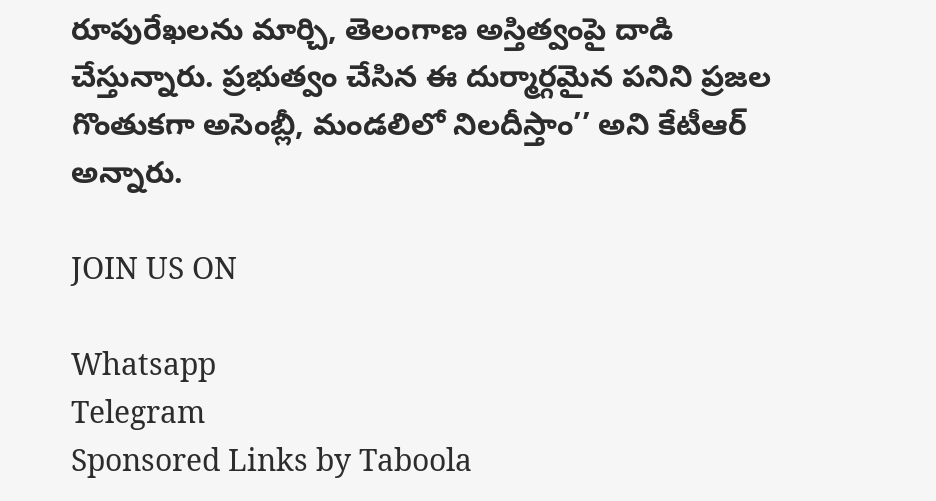రూపురేఖలను మార్చి, తెలంగాణ అస్తిత్వంపై దాడి చేస్తున్నారు. ప్రభుత్వం చేసిన ఈ దుర్మార్గమైన పనిని ప్రజల గొంతుకగా అసెంబ్లీ, మండలిలో నిలదీస్తాం’’ అని కేటీఆర్ అన్నారు.

JOIN US ON

Whatsapp
Telegram
Sponsored Links by Taboola